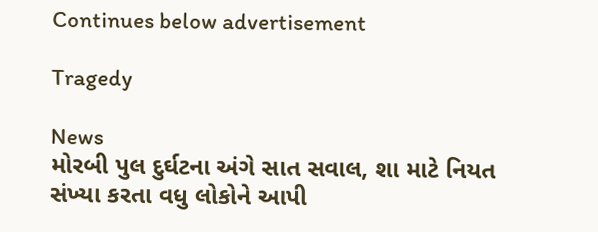Continues below advertisement

Tragedy

News
મોરબી પુલ દુર્ઘટના અંગે સાત સવાલ, શા માટે નિયત સંખ્યા કરતા વધુ લોકોને આપી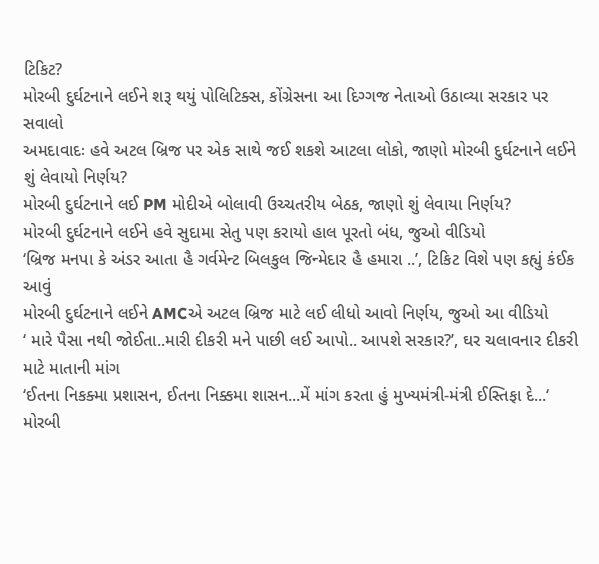ટિકિટ?
મોરબી દુર્ઘટનાને લઈને શરૂ થયું પોલિટિક્સ, કોંગ્રેસના આ દિગ્ગજ નેતાઓ ઉઠાવ્યા સરકાર પર સવાલો
અમદાવાદઃ હવે અટલ બ્રિજ પર એક સાથે જઈ શકશે આટલા લોકો, જાણો મોરબી દુર્ઘટનાને લઈને શું લેવાયો નિર્ણય?
મોરબી દુર્ઘટનાને લઈ PM મોદીએ બોલાવી ઉચ્ચતરીય બેઠક, જાણો શું લેવાયા નિર્ણય?
મોરબી દુર્ઘટનાને લઈને હવે સુદામા સેતુ પણ કરાયો હાલ પૂરતો બંધ, જુઓ વીડિયો
‘બ્રિજ મનપા કે અંડર આતા હૈ ગર્વમેન્ટ બિલકુલ જિન્મેદાર હૈ હમારા ..’, ટિકિટ વિશે પણ કહ્યું કંઈક આવું
મોરબી દુર્ઘટનાને લઈને AMCએ અટલ બ્રિજ માટે લઈ લીધો આવો નિર્ણય, જુઓ આ વીડિયો
‘ મારે પૈસા નથી જોઈતા..મારી દીકરી મને પાછી લઈ આપો.. આપશે સરકાર?’, ઘર ચલાવનાર દીકરી માટે માતાની માંગ
‘ઈતના નિકક્મા પ્રશાસન, ઈતના નિક્કમા શાસન...મેં માંગ કરતા હું મુખ્યમંત્રી-મંત્રી ઈસ્તિફા દે...‘
મોરબી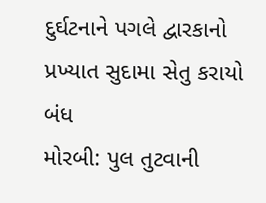દુર્ઘટનાને પગલે દ્વારકાનો પ્રખ્યાત સુદામા સેતુ કરાયો બંધ
મોરબી: પુલ તુટવાની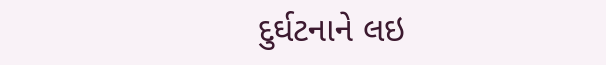દુર્ઘટનાને લઇ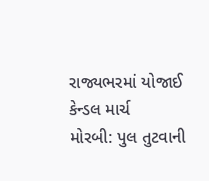રાજ્યભરમાં યોજાઈ કેન્ડલ માર્ચ
મોરબી: પુલ તુટવાની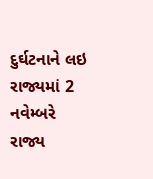દુર્ઘટનાને લઇ રાજ્યમાં 2 નવેમ્બરે રાજ્ય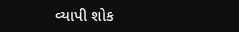વ્યાપી શોક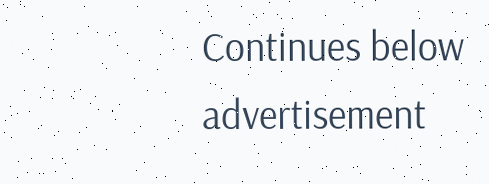Continues below advertisement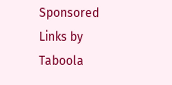Sponsored Links by Taboola